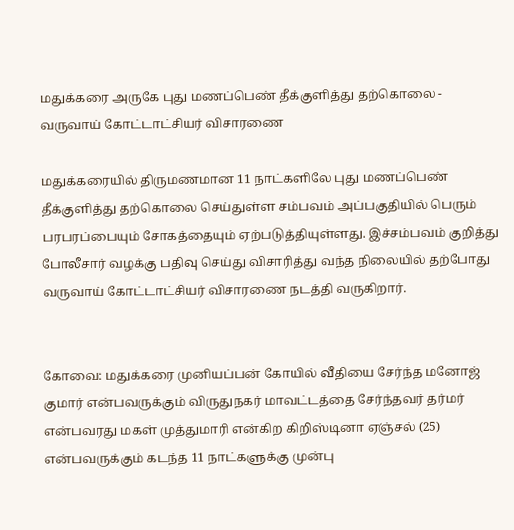மதுக்கரை அருகே புது மணப்பெண் தீக்குளித்து தற்கொலை - வருவாய் கோட்டாட்சியர் விசாரணை

மதுக்கரையில் திருமணமான 11 நாட்களிலே புது மணப்பெண் தீக்குளித்து தற்கொலை செய்துள்ள சம்பவம் அப்பகுதியில் பெரும் பரபரப்பையும் சோகத்தையும் ஏற்படுத்தியுள்ளது. இச்சம்பவம் குறித்து போலீசார் வழக்கு பதிவு செய்து விசாரித்து வந்த நிலையில் தற்போது வருவாய் கோட்டாட்சியர் விசாரணை நடத்தி வருகிறார்.


கோவை: மதுக்கரை முனியப்பன் கோயில் வீதியை சேர்ந்த மனோஜ் குமார் என்பவருக்கும் விருதுநகர் மாவட்டத்தை சேர்ந்தவர் தர்மர் என்பவரது மகள் முத்துமாரி என்கிற கிறிஸ்டினா ஏஞ்சல் (25) என்பவருக்கும் கடந்த 11 நாட்களுக்கு முன்பு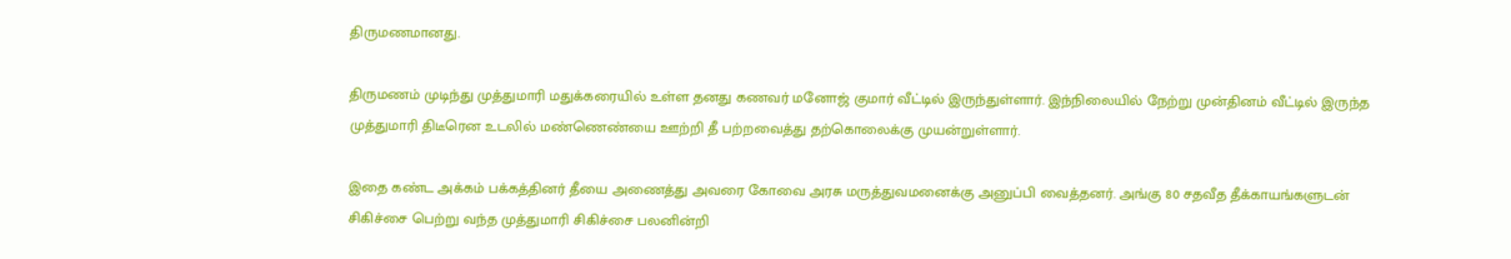திருமணமானது.

திருமணம் முடிந்து முத்துமாரி மதுக்கரையில் உள்ள தனது கணவர் மனோஜ் குமார் வீட்டில் இருந்துள்ளார். இந்நிலையில் நேற்று முன்தினம் வீட்டில் இருந்த முத்துமாரி திடீரென உடலில் மண்ணெண்யை ஊற்றி தீ பற்றவைத்து தற்கொலைக்கு முயன்றுள்ளார்.

இதை கண்ட அக்கம் பக்கத்தினர் தீயை அணைத்து அவரை கோவை அரசு மருத்துவமனைக்கு அனுப்பி வைத்தனர். அங்கு 80 சதவீத தீக்காயங்களுடன் சிகிச்சை பெற்று வந்த முத்துமாரி சிகிச்சை பலனின்றி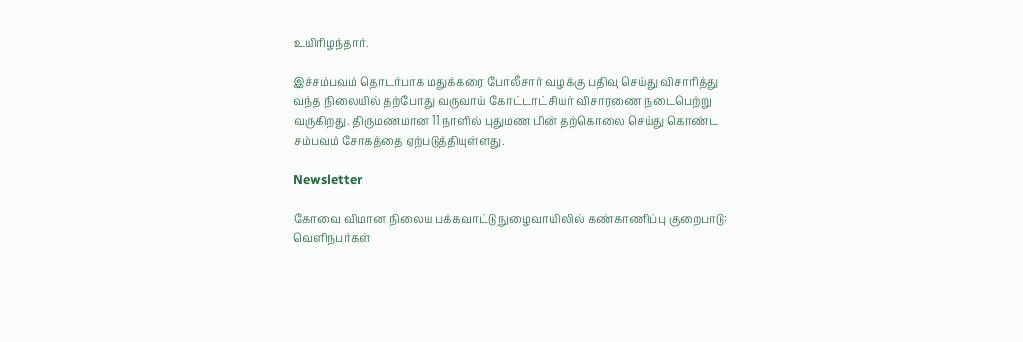உயிரிழந்தார்.

இச்சம்பவம் தொடர்பாக மதுக்கரை போலீசார் வழக்கு பதிவு செய்து விசாரித்து வந்த நிலையில் தற்போது வருவாய் கோட்டாட்சியர் விசாரணை நடைபெற்று வருகிறது. திருமணமான 11 நாளில் புதுமண பின் தற்கொலை செய்து கொண்ட சம்பவம் சோகத்தை ஏற்படுத்தியுள்ளது.

Newsletter

கோவை விமான நிலைய பக்கவாட்டு நுழைவாயிலில் கண்காணிப்பு குறைபாடு: வெளிநபர்கள்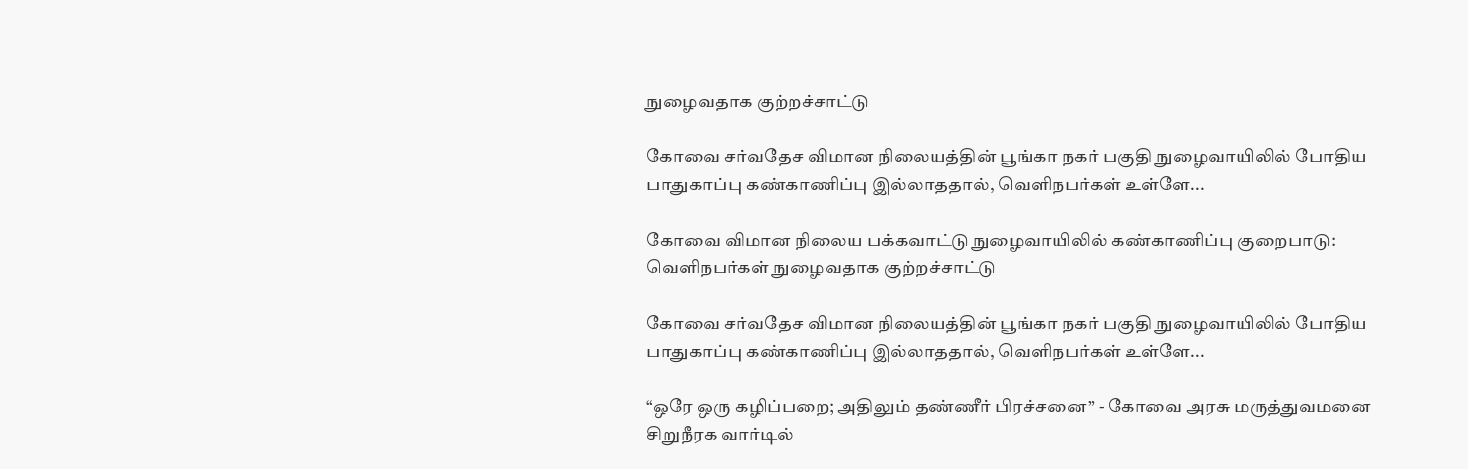நுழைவதாக குற்றச்சாட்டு

கோவை சர்வதேச விமான நிலையத்தின் பூங்கா நகர் பகுதி நுழைவாயிலில் போதிய பாதுகாப்பு கண்காணிப்பு இல்லாததால், வெளிநபர்கள் உள்ளே...

கோவை விமான நிலைய பக்கவாட்டு நுழைவாயிலில் கண்காணிப்பு குறைபாடு: வெளிநபர்கள் நுழைவதாக குற்றச்சாட்டு

கோவை சர்வதேச விமான நிலையத்தின் பூங்கா நகர் பகுதி நுழைவாயிலில் போதிய பாதுகாப்பு கண்காணிப்பு இல்லாததால், வெளிநபர்கள் உள்ளே...

“ஒரே ஒரு கழிப்பறை; அதிலும் தண்ணீர் பிரச்சனை” - கோவை அரசு மருத்துவமனை சிறுநீரக வார்டில்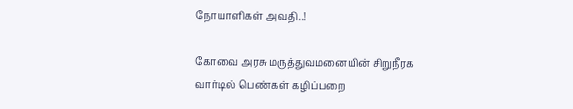நோயாளிகள் அவதி..!

கோவை அரசு மருத்துவமனையின் சிறுநீரக வார்டில் பெண்கள் கழிப்பறை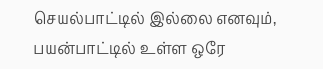செயல்பாட்டில் இல்லை எனவும், பயன்பாட்டில் உள்ள ஒரே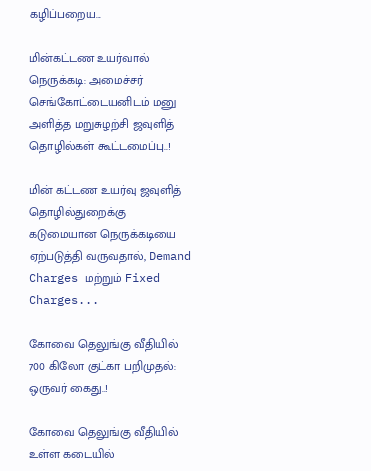கழிப்பறைய...

மின்கட்டண உயர்வால் நெருக்கடி: அமைச்சர் செங்கோட்டையனிடம் மனு அளித்த மறுசுழற்சி ஜவுளித் தொழில்கள் கூட்டமைப்பு..!

மின் கட்டண உயர்வு ஜவுளித் தொழில்துறைக்கு கடுமையான நெருக்கடியை ஏற்படுத்தி வருவதால், Demand Charges மற்றும் Fixed Charges...

கோவை தெலுங்கு வீதியில் 700 கிலோ குட்கா பறிமுதல்: ஒருவர் கைது..!

கோவை தெலுங்கு வீதியில் உள்ள கடையில்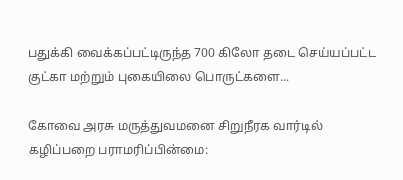பதுக்கி வைக்கப்பட்டிருந்த 700 கிலோ தடை செய்யப்பட்ட குட்கா மற்றும் புகையிலை பொருட்களை...

கோவை அரசு மருத்துவமனை சிறுநீரக வார்டில் கழிப்பறை பராமரிப்பின்மை: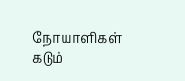நோயாளிகள் கடும்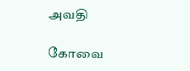அவதி

கோவை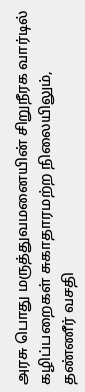அரசு பொது மருத்துவமனையின் சிறுநீரக வார்டில் கழிப்பறைகள் சுகாதாரமற்ற நிலையிலும், தண்ணீர் வசதி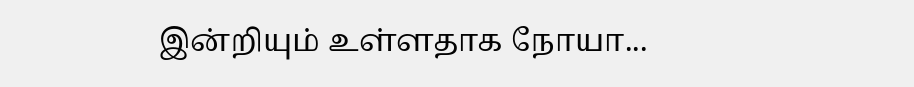இன்றியும் உள்ளதாக நோயா...